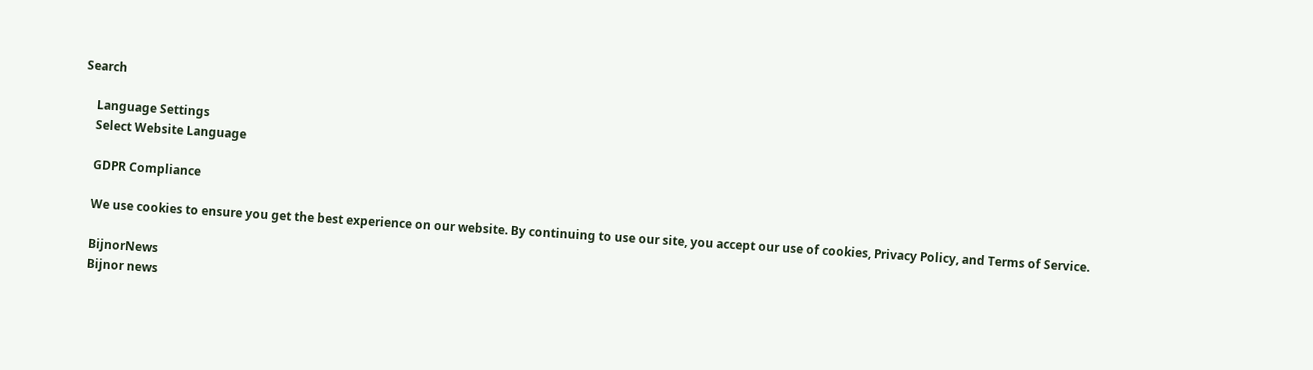Search

    Language Settings
    Select Website Language

    GDPR Compliance

    We use cookies to ensure you get the best experience on our website. By continuing to use our site, you accept our use of cookies, Privacy Policy, and Terms of Service.

    BijnorNews
    Bijnor news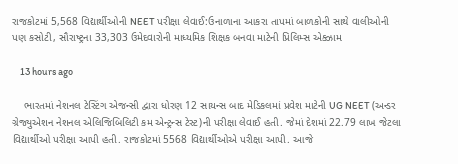રાજકોટમાં 5,568 વિદ્યાર્થીઓની NEET પરીક્ષા લેવાઈ:ઉનાળાના આકરા તાપમાં બાળકોની સાથે વાલીઓની પણ કસોટી, સૌરાષ્ટ્રના 33,303 ઉમેદવારોની માધ્યમિક શિક્ષક બનવા માટેની પ્રિલિમ્સ એક્ઝામ

    13 hours ago

    ભારતમાં નેશનલ ટેસ્ટિંગ એજન્સી દ્વારા ધોરણ 12 સાયન્સ બાદ મેડિકલમાં પ્રવેશ માટેની UG NEET (અન્ડર ગ્રેજ્યુએશન નેશનલ એલિજિબિલિટી કમ એન્ટ્રન્સ ટેસ્ટ)ની પરીક્ષા લેવાઈ હતી. જેમાં દેશમાં 22.79 લાખ જેટલા વિદ્યાર્થીઓ પરીક્ષા આપી હતી. રાજકોટમાં 5568 વિદ્યાર્થીઓએ પરીક્ષા આપી. આજે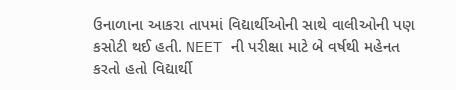ઉનાળાના આકરા તાપમાં વિદ્યાર્થીઓની સાથે વાલીઓની પણ કસોટી થઈ હતી. NEET ની પરીક્ષા માટે બે વર્ષથી મહેનત કરતો હતો વિદ્યાર્થી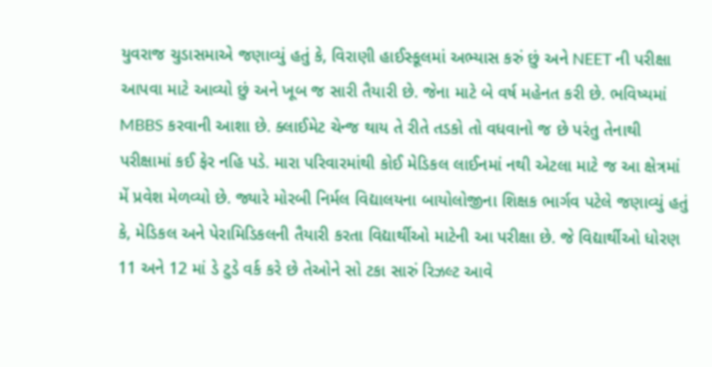યુવરાજ ચુડાસમાએ જણાવ્યું હતું કે, વિરાણી હાઈસ્કૂલમાં અભ્યાસ કરું છું અને NEET ની પરીક્ષા આપવા માટે આવ્યો છું અને ખૂબ જ સારી તૈયારી છે. જેના માટે બે વર્ષ મહેનત કરી છે. ભવિષ્યમાં MBBS કરવાની આશા છે. ક્લાઈમેટ ચેન્જ થાય તે રીતે તડકો તો વધવાનો જ છે પરંતુ તેનાથી પરીક્ષામાં કઈ ફેર નહિ પડે. મારા પરિવારમાંથી કોઈ મેડિકલ લાઈનમાં નથી એટલા માટે જ આ ક્ષેત્રમાં મેં પ્રવેશ મેળવ્યો છે. જ્યારે મોરબી નિર્મલ વિદ્યાલયના બાયોલોજીના શિક્ષક ભાર્ગવ પટેલે જણાવ્યું હતું કે, મેડિકલ અને પેરામિડિકલની તૈયારી કરતા વિદ્યાર્થીઓ માટેની આ પરીક્ષા છે. જે વિદ્યાર્થીઓ ધોરણ 11 અને 12 માં ડે ટુડે વર્ક કરે છે તેઓને સો ટકા સારું રિઝલ્ટ આવે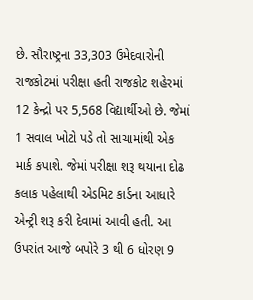છે. સૌરાષ્ટ્રના 33,303 ઉમેદવારોની રાજકોટમાં પરીક્ષા હતી રાજકોટ શહેરમાં 12 કેન્દ્રો પર 5,568 વિદ્યાર્થીઓ છે. જેમાં 1 સવાલ ખોટો પડે તો સાચામાંથી એક માર્ક કપાશે. જેમાં પરીક્ષા શરૂ થયાના દોઢ કલાક પહેલાથી એડમિટ કાર્ડના આધારે એન્ટ્રી શરૂ કરી દેવામાં આવી હતી. આ ઉપરાંત આજે બપોરે 3 થી 6 ધોરણ 9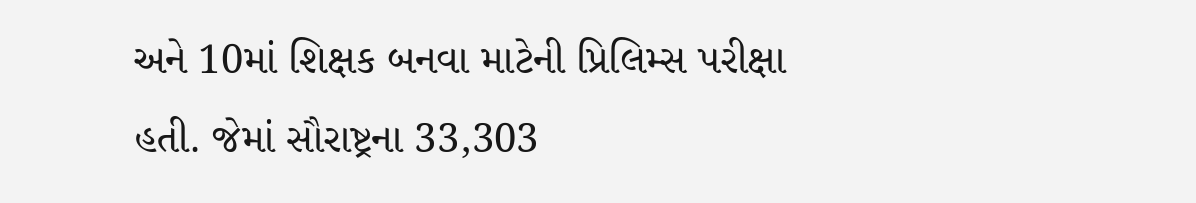અને 10માં શિક્ષક બનવા માટેની પ્રિલિમ્સ પરીક્ષા હતી. જેમાં સૌરાષ્ટ્રના 33,303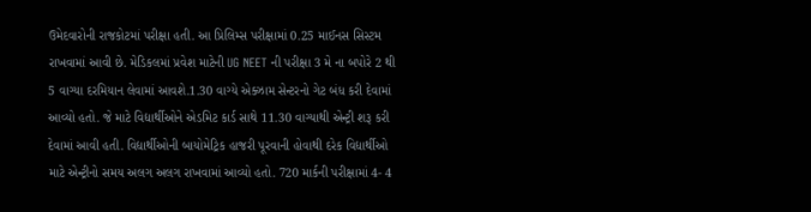ઉમેદવારોની રાજકોટમાં પરીક્ષા હતી. આ પ્રિલિમ્સ પરીક્ષામાં 0.25 માઈનસ સિસ્ટમ રાખવામાં આવી છે. મેડિકલમાં પ્રવેશ માટેની UG NEET ની પરીક્ષા 3 મે ના બપોરે 2 થી 5 વાગ્યા દરમિયાન લેવામાં આવશે.1.30 વાગ્યે એક્ઝામ સેન્ટરનો ગેટ બંધ કરી દેવામાં આવ્યો હતો. જે માટે વિદ્યાર્થીઓને એડમિટ કાર્ડ સાથે 11.30 વાગ્યાથી એન્ટ્રી શરૂ કરી દેવામાં આવી હતી. વિદ્યાર્થીઓની બાયોમેટ્રિક હાજરી પૂરવાની હોવાથી દરેક વિદ્યાર્થીઓ માટે એન્ટ્રીનો સમય અલગ અલગ રાખવામાં આવ્યો હતો. 720 માર્કની પરીક્ષામાં 4- 4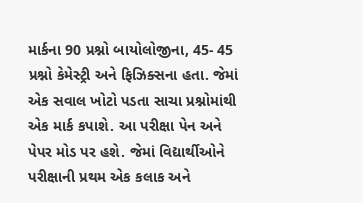માર્કના 90 પ્રશ્નો બાયોલોજીના, 45- 45 પ્રશ્નો કેમેસ્ટ્રી અને ફિઝિક્સના હતા. જેમાં એક સવાલ ખોટો પડતા સાચા પ્રશ્નોમાંથી એક માર્ક કપાશે. આ પરીક્ષા પેન અને પેપર મોડ પર હશે. જેમાં વિદ્યાર્થીઓને પરીક્ષાની પ્રથમ એક કલાક અને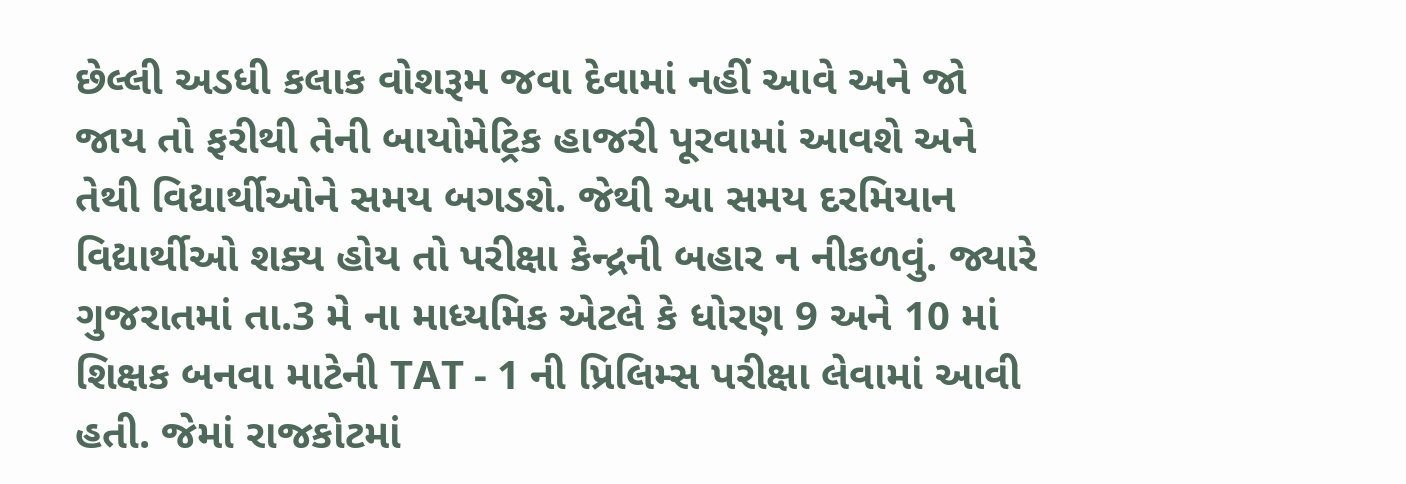છેલ્લી અડધી કલાક વોશરૂમ જવા દેવામાં નહીં આવે અને જો જાય તો ફરીથી તેની બાયોમેટ્રિક હાજરી પૂરવામાં આવશે અને તેથી વિદ્યાર્થીઓને સમય બગડશે. જેથી આ સમય દરમિયાન વિદ્યાર્થીઓ શક્ય હોય તો પરીક્ષા કેન્દ્રની બહાર ન નીકળવું. જ્યારે ગુજરાતમાં તા.3 મે ના માધ્યમિક એટલે કે ધોરણ 9 અને 10 માં શિક્ષક બનવા માટેની TAT - 1 ની પ્રિલિમ્સ પરીક્ષા લેવામાં આવી હતી. જેમાં રાજકોટમાં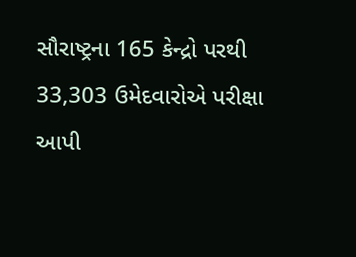સૌરાષ્ટ્રના 165 કેન્દ્રો પરથી 33,303 ઉમેદવારોએ પરીક્ષા આપી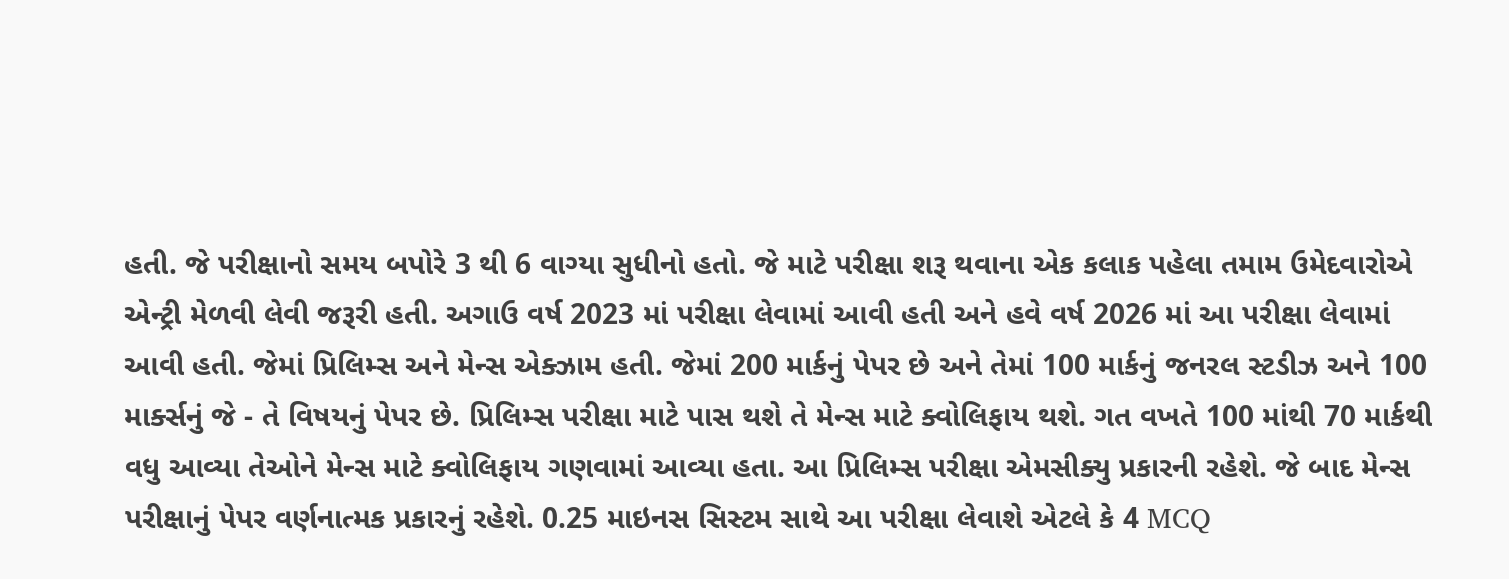હતી. જે પરીક્ષાનો સમય બપોરે 3 થી 6 વાગ્યા સુધીનો હતો. જે માટે પરીક્ષા શરૂ થવાના એક કલાક પહેલા તમામ ઉમેદવારોએ એન્ટ્રી મેળવી લેવી જરૂરી હતી. અગાઉ વર્ષ 2023 માં પરીક્ષા લેવામાં આવી હતી અને હવે વર્ષ 2026 માં આ પરીક્ષા લેવામાં આવી હતી. જેમાં પ્રિલિમ્સ અને મેન્સ એક્ઝામ હતી. જેમાં 200 માર્કનું પેપર છે અને તેમાં 100 માર્કનું જનરલ સ્ટડીઝ અને 100 માર્ક્સનું જે - તે વિષયનું પેપર છે. પ્રિલિમ્સ પરીક્ષા માટે પાસ થશે તે મેન્સ માટે ક્વોલિફાય થશે. ગત વખતે 100 માંથી 70 માર્કથી વધુ આવ્યા તેઓને મેન્સ માટે ક્વોલિફાય ગણવામાં આવ્યા હતા. આ પ્રિલિમ્સ પરીક્ષા એમસીક્યુ પ્રકારની રહેશે. જે બાદ મેન્સ પરીક્ષાનું પેપર વર્ણનાત્મક પ્રકારનું રહેશે. 0.25 માઇનસ સિસ્ટમ સાથે આ પરીક્ષા લેવાશે એટલે કે 4 MCQ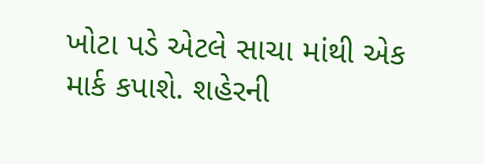ખોટા પડે એટલે સાચા માંથી એક માર્ક કપાશે. શહેરની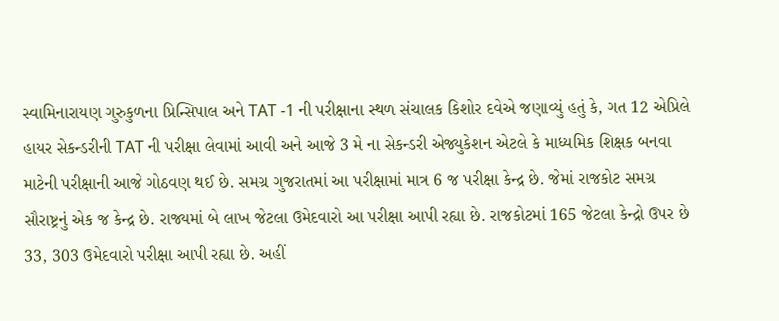સ્વામિનારાયણ ગુરુકુળના પ્રિન્સિપાલ અને TAT -1 ની પરીક્ષાના સ્થળ સંચાલક કિશોર દવેએ જણાવ્યું હતું કે, ગત 12 એપ્રિલે હાયર સેકન્ડરીની TAT ની પરીક્ષા લેવામાં આવી અને આજે 3 મે ના સેકન્ડરી એજ્યુકેશન એટલે કે માધ્યમિક શિક્ષક બનવા માટેની પરીક્ષાની આજે ગોઠવણ થઈ છે. સમગ્ર ગુજરાતમાં આ પરીક્ષામાં માત્ર 6 જ પરીક્ષા કેન્દ્ર છે. જેમાં રાજકોટ સમગ્ર સૌરાષ્ટ્રનું એક જ કેન્દ્ર છે. રાજ્યમાં બે લાખ જેટલા ઉમેદવારો આ પરીક્ષા આપી રહ્યા છે. રાજકોટમાં 165 જેટલા કેન્દ્રો ઉપર છે 33, 303 ઉમેદવારો પરીક્ષા આપી રહ્યા છે. અહીં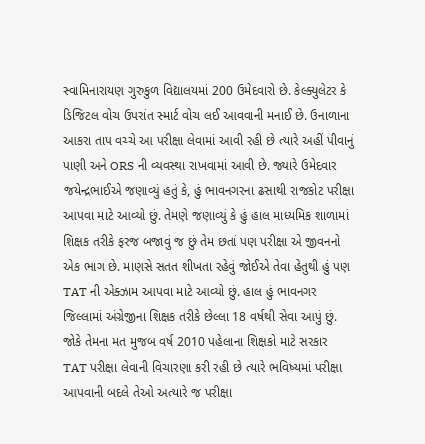સ્વામિનારાયણ ગુરુકુળ વિદ્યાલયમાં 200 ઉમેદવારો છે. કેલ્ક્યુલેટર કે ડિજિટલ વોચ ઉપરાંત સ્માર્ટ વોચ લઈ આવવાની મનાઈ છે. ઉનાળાના આકરા તાપ વચ્ચે આ પરીક્ષા લેવામાં આવી રહી છે ત્યારે અહીં પીવાનું પાણી અને ORS ની વ્યવસ્થા રાખવામાં આવી છે. જ્યારે ઉમેદવાર જયેન્દ્રભાઈએ જણાવ્યું હતું કે, હું ભાવનગરના ઢસાથી રાજકોટ પરીક્ષા આપવા માટે આવ્યો છું. તેમણે જણાવ્યું કે હું હાલ માધ્યમિક શાળામાં શિક્ષક તરીકે ફરજ બજાવું જ છું તેમ છતાં પણ પરીક્ષા એ જીવનનો એક ભાગ છે. માણસે સતત શીખતા રહેવું જોઈએ તેવા હેતુથી હું પણ TAT ની એક્ઝામ આપવા માટે આવ્યો છું. હાલ હું ભાવનગર જિલ્લામાં અંગ્રેજીના શિક્ષક તરીકે છેલ્લા 18 વર્ષથી સેવા આપું છું. જોકે તેમના મત મુજબ વર્ષ 2010 પહેલાના શિક્ષકો માટે સરકાર TAT પરીક્ષા લેવાની વિચારણા કરી રહી છે ત્યારે ભવિષ્યમાં પરીક્ષા આપવાની બદલે તેઓ અત્યારે જ પરીક્ષા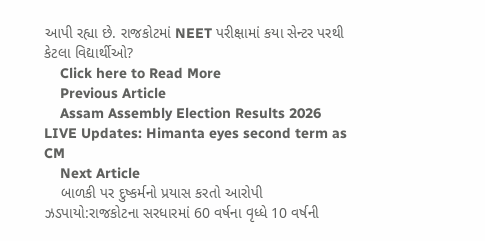આપી રહ્યા છે. રાજકોટમાં NEET પરીક્ષામાં કયા સેન્ટર પરથી કેટલા વિદ્યાર્થીઓ?
    Click here to Read More
    Previous Article
    Assam Assembly Election Results 2026 LIVE Updates: Himanta eyes second term as CM
    Next Article
    બાળકી પર દુષ્કર્મનો પ્રયાસ કરતો આરોપી ઝડપાયો:રાજકોટના સરધારમાં 60 વર્ષના વૃધ્ધે 10 વર્ષની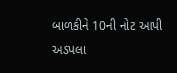બાળકીને 10ની નોટ આપી અડપલા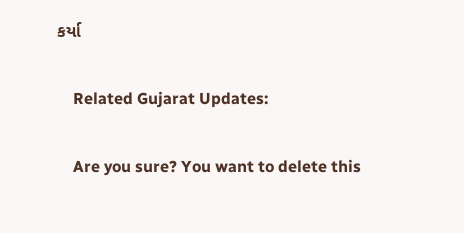કર્યા

    Related Gujarat Updates:

    Are you sure? You want to delete this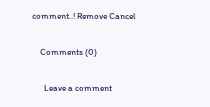comment..! Remove Cancel

    Comments (0)

      Leave a comment